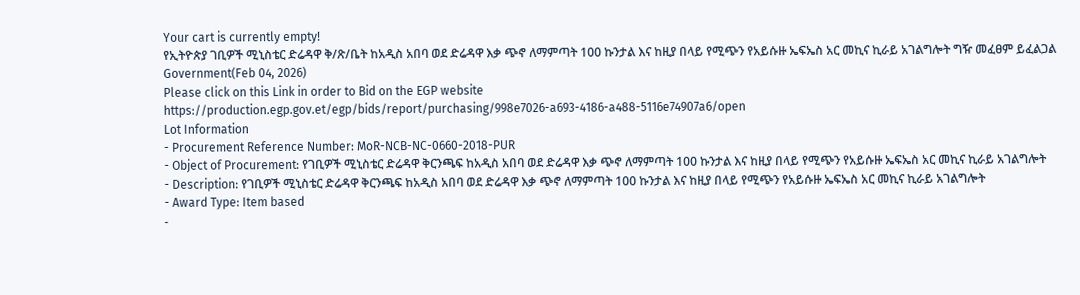Your cart is currently empty!
የኢትዮጵያ ገቢዎች ሚኒስቴር ድሬዳዋ ቅ/ጽ/ቤት ከአዲስ አበባ ወደ ድሬዳዋ እቃ ጭኖ ለማምጣት 100 ኩንታል እና ከዚያ በላይ የሚጭን የአይሱዙ ኤፍኤስ አር መኪና ኪራይ አገልግሎት ግዥ መፈፀም ይፈልጋል
Government(Feb 04, 2026)
Please click on this Link in order to Bid on the EGP website
https://production.egp.gov.et/egp/bids/report/purchasing/998e7026-a693-4186-a488-5116e74907a6/open
Lot Information
- Procurement Reference Number: MoR-NCB-NC-0660-2018-PUR
- Object of Procurement: የገቢዎች ሚኒስቴር ድሬዳዋ ቅርንጫፍ ከአዲስ አበባ ወደ ድሬዳዋ እቃ ጭኖ ለማምጣት 100 ኩንታል እና ከዚያ በላይ የሚጭን የአይሱዙ ኤፍኤስ አር መኪና ኪራይ አገልግሎት
- Description: የገቢዎች ሚኒስቴር ድሬዳዋ ቅርንጫፍ ከአዲስ አበባ ወደ ድሬዳዋ እቃ ጭኖ ለማምጣት 100 ኩንታል እና ከዚያ በላይ የሚጭን የአይሱዙ ኤፍኤስ አር መኪና ኪራይ አገልግሎት
- Award Type: Item based
-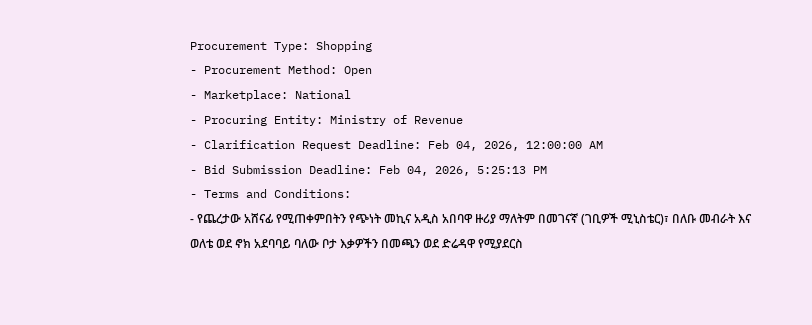Procurement Type: Shopping
- Procurement Method: Open
- Marketplace: National
- Procuring Entity: Ministry of Revenue
- Clarification Request Deadline: Feb 04, 2026, 12:00:00 AM
- Bid Submission Deadline: Feb 04, 2026, 5:25:13 PM
- Terms and Conditions:
- የጨረታው አሸናፊ የሚጠቀምበትን የጭነት መኪና አዲስ አበባዋ ዙሪያ ማለትም በመገናኛ (ገቢዎች ሚኒስቴር)፣ በለቡ መብራት እና ወለቴ ወደ ኖክ አደባባይ ባለው ቦታ እቃዎችን በመጫን ወደ ድሬዳዋ የሚያደርስ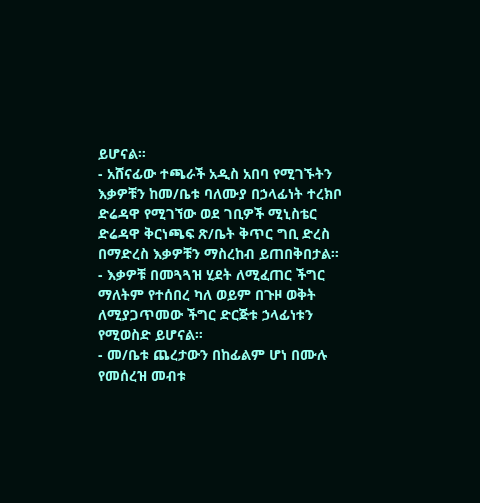ይሆናል።
- አሸናፊው ተጫራች አዲስ አበባ የሚገኙትን እቃዎቹን ከመ/ቤቱ ባለሙያ በኃላፊነት ተረክቦ ድሬዳዋ የሚገኘው ወደ ገቢዎች ሚኒስቴር ድሬዳዋ ቅርነጫፍ ጽ/ቤት ቅጥር ግቢ ድረስ በማድረስ እቃዎቹን ማስረከብ ይጠበቅበታል።
- እቃዎቹ በመጓጓዝ ሂደት ለሚፈጠር ችግር ማለትም የተሰበረ ካለ ወይም በጉዞ ወቅት ለሚያጋጥመው ችግር ድርጅቱ ኃላፊነቱን የሚወስድ ይሆናል።
- መ/ቤቱ ጨረታውን በከፊልም ሆነ በሙሉ የመሰረዝ መብቱ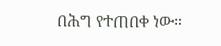በሕግ የተጠበቀ ነው።